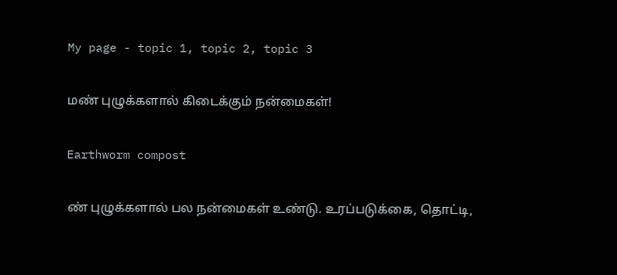My page - topic 1, topic 2, topic 3

மண் புழுக்களால் கிடைக்கும் நன்மைகள்!

Earthworm compost

ண் புழுக்களால் பல நன்மைகள் உண்டு. உரப்படுக்கை, தொட்டி,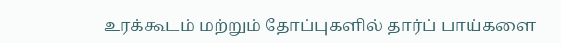உரக்கூடம் மற்றும் தோப்புகளில் தார்ப் பாய்களை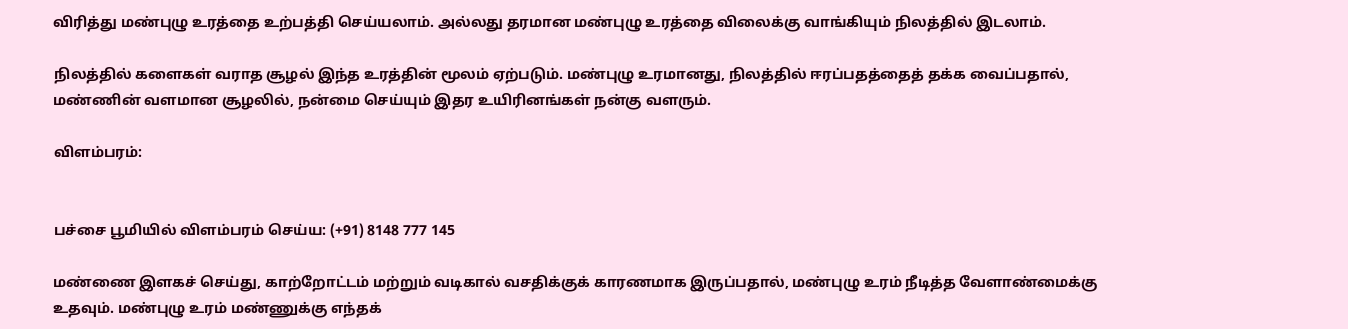விரித்து மண்புழு உரத்தை உற்பத்தி செய்யலாம். அல்லது தரமான மண்புழு உரத்தை விலைக்கு வாங்கியும் நிலத்தில் இடலாம்.

நிலத்தில் களைகள் வராத சூழல் இந்த உரத்தின் மூலம் ஏற்படும். மண்புழு உரமானது, நிலத்தில் ஈரப்பதத்தைத் தக்க வைப்பதால், மண்ணின் வளமான சூழலில், நன்மை செய்யும் இதர உயிரினங்கள் நன்கு வளரும்.

விளம்பரம்:


பச்சை பூமியில் விளம்பரம் செய்ய: (+91) 8148 777 145

மண்ணை இளகச் செய்து, காற்றோட்டம் மற்றும் வடிகால் வசதிக்குக் காரணமாக இருப்பதால், மண்புழு உரம் நீடித்த வேளாண்மைக்கு உதவும். மண்புழு உரம் மண்ணுக்கு எந்தக்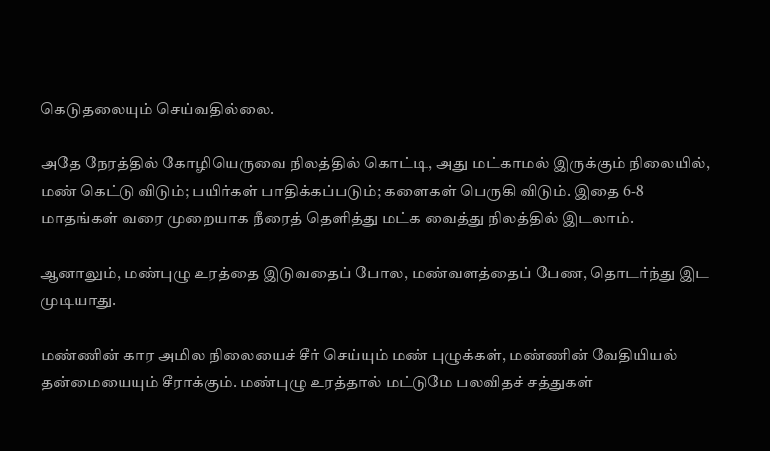கெடுதலையும் செய்வதில்லை.

அதே நேரத்தில் கோழியெருவை நிலத்தில் கொட்டி, அது மட்காமல் இருக்கும் நிலையில், மண் கெட்டு விடும்; பயிர்கள் பாதிக்கப்படும்; களைகள் பெருகி விடும். இதை 6-8 மாதங்கள் வரை முறையாக நீரைத் தெளித்து மட்க வைத்து நிலத்தில் இடலாம்.

ஆனாலும், மண்புழு உரத்தை இடுவதைப் போல, மண்வளத்தைப் பேண, தொடர்ந்து இட முடியாது.

மண்ணின் கார அமில நிலையைச் சீர் செய்யும் மண் புழுக்கள், மண்ணின் வேதியியல் தன்மையையும் சீராக்கும். மண்புழு உரத்தால் மட்டுமே பலவிதச் சத்துகள்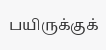பயிருக்குக்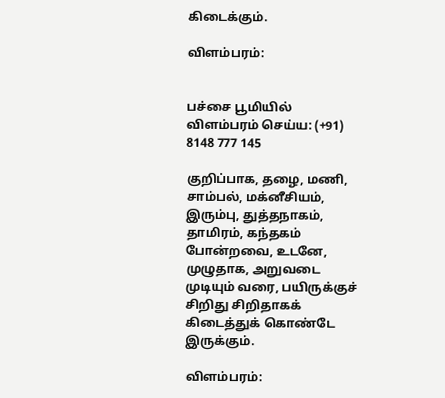கிடைக்கும்.

விளம்பரம்:


பச்சை பூமியில் விளம்பரம் செய்ய: (+91) 8148 777 145

குறிப்பாக, தழை, மணி, சாம்பல், மக்னீசியம், இரும்பு, துத்தநாகம், தாமிரம், கந்தகம் போன்றவை, உடனே, முழுதாக, அறுவடை முடியும் வரை, பயிருக்குச் சிறிது சிறிதாகக் கிடைத்துக் கொண்டே இருக்கும்.

விளம்பரம்: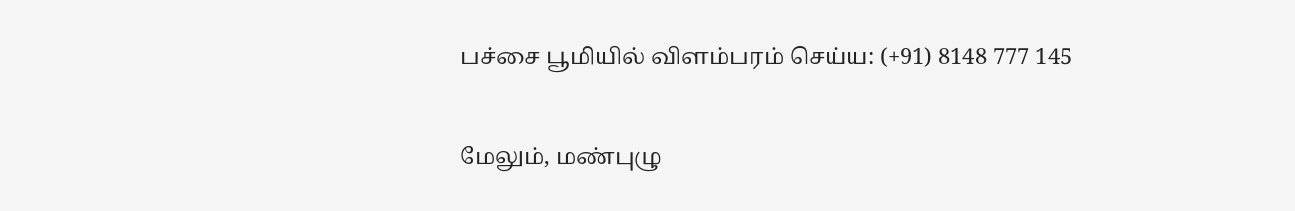பச்சை பூமியில் விளம்பரம் செய்ய: (+91) 8148 777 145

மேலும், மண்புழு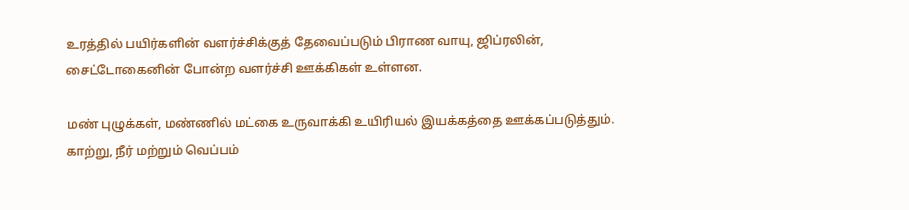உரத்தில் பயிர்களின் வளர்ச்சிக்குத் தேவைப்படும் பிராண வாயு, ஜிப்ரலின், சைட்டோகைனின் போன்ற வளர்ச்சி ஊக்கிகள் உள்ளன.

மண் புழுக்கள், மண்ணில் மட்கை உருவாக்கி உயிரியல் இயக்கத்தை ஊக்கப்படுத்தும். காற்று, நீர் மற்றும் வெப்பம்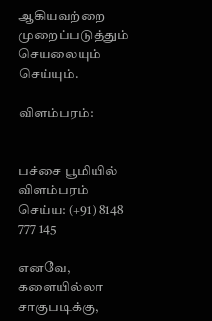ஆகியவற்றை முறைப்படுத்தும் செயலையும் செய்யும்.

விளம்பரம்:


பச்சை பூமியில் விளம்பரம் செய்ய: (+91) 8148 777 145

எனவே, களையில்லா சாகுபடிக்கு,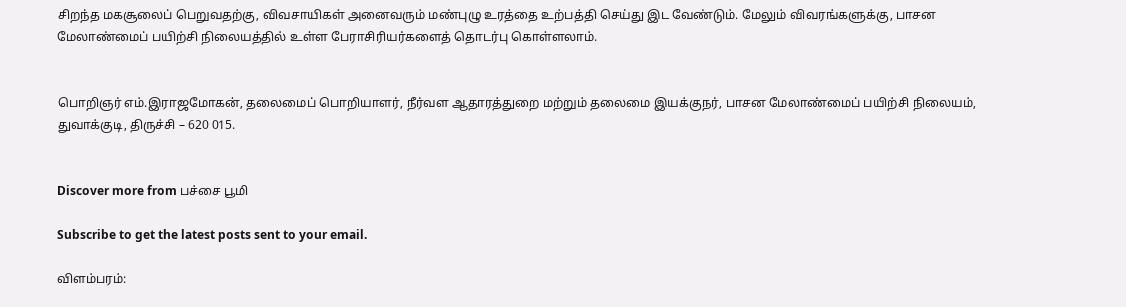சிறந்த மகசூலைப் பெறுவதற்கு, விவசாயிகள் அனைவரும் மண்புழு உரத்தை உற்பத்தி செய்து இட வேண்டும். மேலும் விவரங்களுக்கு, பாசன மேலாண்மைப் பயிற்சி நிலையத்தில் உள்ள பேராசிரியர்களைத் தொடர்பு கொள்ளலாம்.


பொறிஞர் எம்.இராஜமோகன், தலைமைப் பொறியாளர், நீர்வள ஆதாரத்துறை மற்றும் தலைமை இயக்குநர், பாசன மேலாண்மைப் பயிற்சி நிலையம், துவாக்குடி, திருச்சி – 620 015.


Discover more from பச்சை பூமி

Subscribe to get the latest posts sent to your email.

விளம்பரம்: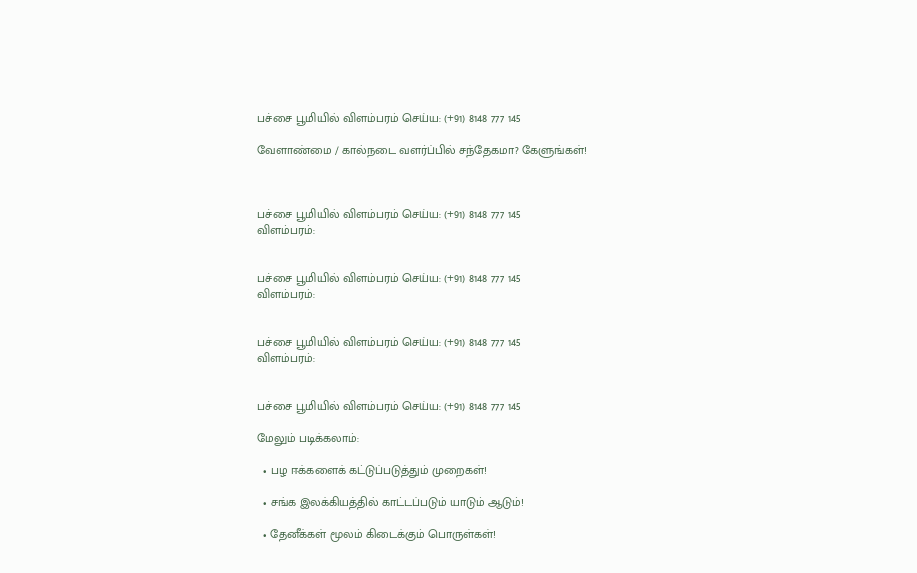பச்சை பூமியில் விளம்பரம் செய்ய: (+91) 8148 777 145

வேளாண்மை / கால்நடை வளர்ப்பில் சந்தேகமா? கேளுங்கள்!



பச்சை பூமியில் விளம்பரம் செய்ய: (+91) 8148 777 145
விளம்பரம்:


பச்சை பூமியில் விளம்பரம் செய்ய: (+91) 8148 777 145
விளம்பரம்:


பச்சை பூமியில் விளம்பரம் செய்ய: (+91) 8148 777 145
விளம்பரம்:


பச்சை பூமியில் விளம்பரம் செய்ய: (+91) 8148 777 145

மேலும் படிக்கலாம்:

  • பழ ஈக்களைக் கட்டுப்படுத்தும் முறைகள்!

  • சங்க இலக்கியத்தில் காட்டப்படும் யாடும் ஆடும்!

  • தேனீக்கள் மூலம் கிடைக்கும் பொருள்கள்!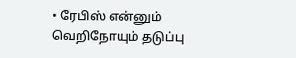• ரேபிஸ் என்னும் வெறிநோயும் தடுப்பு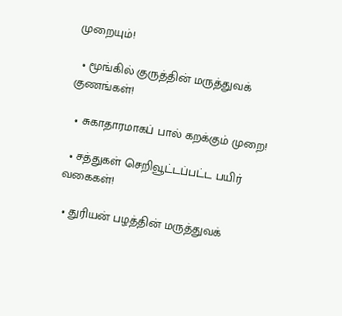முறையும்!

  • மூங்கில் குருத்தின் மருத்துவக் குணங்கள்!

  • சுகாதாரமாகப் பால் கறக்கும் முறை!

  • சத்துகள் செறிவூட்டப்பட்ட பயிர் வகைகள்!

  • துரியன் பழத்தின் மருத்துவக்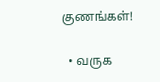குணங்கள்!

  • வருக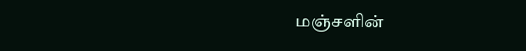மஞ்சளின்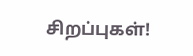சிறப்புகள்!